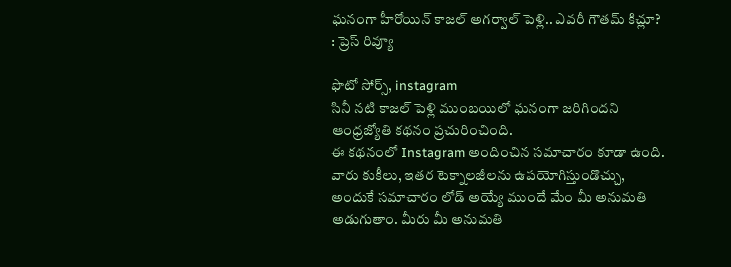ఘనంగా హీరోయిన్ కాజల్ అగర్వాల్ పెళ్లి.. ఎవరీ గౌతమ్ కిచ్లూ? : ప్రెస్ రివ్యూ

ఫొటో సోర్స్, instagram
సినీ నటి కాజల్ పెళ్లి ముంబయిలో ఘనంగా జరిగిందని ఆంధ్రజ్యోతి కథనం ప్రచురించింది.
ఈ కథనంలో Instagram అందించిన సమాచారం కూడా ఉంది. వారు కుకీలు, ఇతర టెక్నాలజీలను ఉపయోగిస్తుండొచ్చు, అందుకే సమాచారం లోడ్ అయ్యే ముందే మేం మీ అనుమతి అడుగుతాం. మీరు మీ అనుమతి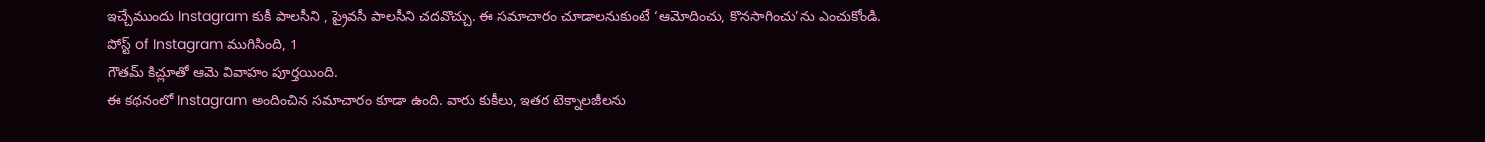ఇచ్చేముందు Instagram కుకీ పాలసీని , ప్రైవసీ పాలసీని చదవొచ్చు. ఈ సమాచారం చూడాలనుకుంటే ‘ఆమోదించు, కొనసాగించు’ను ఎంచుకోండి.
పోస్ట్ of Instagram ముగిసింది, 1
గౌతమ్ కిచ్లూతో ఆమె వివాహం పూర్తయింది.
ఈ కథనంలో Instagram అందించిన సమాచారం కూడా ఉంది. వారు కుకీలు, ఇతర టెక్నాలజీలను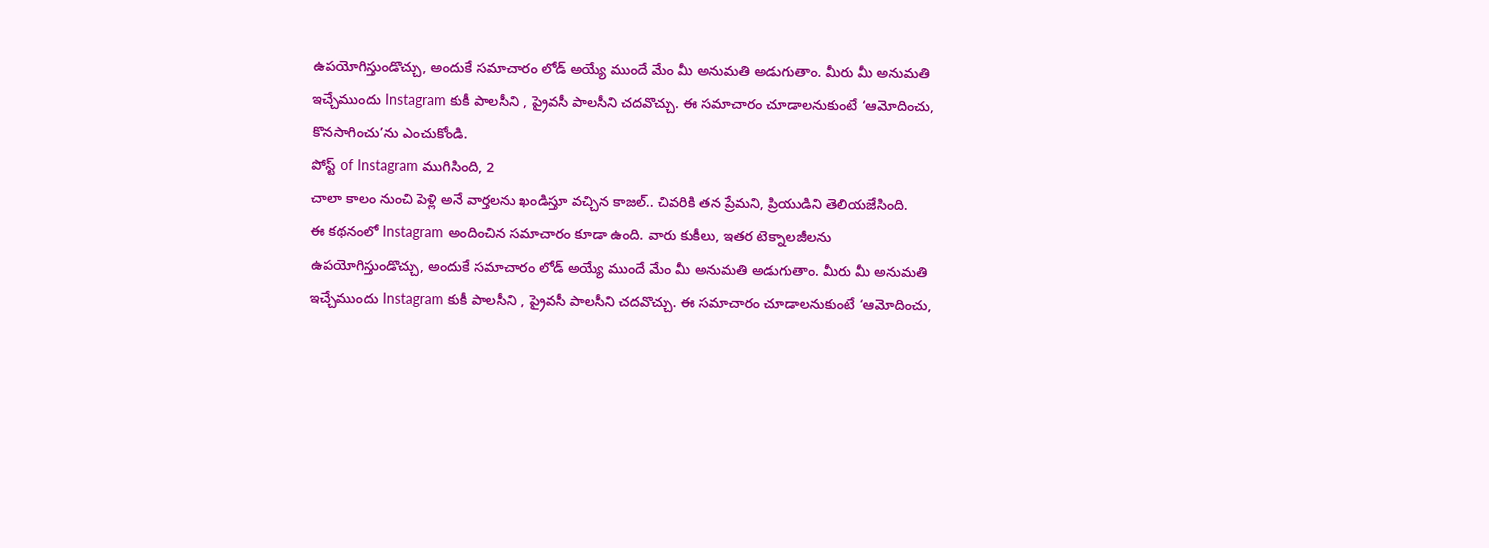ఉపయోగిస్తుండొచ్చు, అందుకే సమాచారం లోడ్ అయ్యే ముందే మేం మీ అనుమతి అడుగుతాం. మీరు మీ అనుమతి ఇచ్చేముందు Instagram కుకీ పాలసీని , ప్రైవసీ పాలసీని చదవొచ్చు. ఈ సమాచారం చూడాలనుకుంటే ‘ఆమోదించు, కొనసాగించు’ను ఎంచుకోండి.
పోస్ట్ of Instagram ముగిసింది, 2
చాలా కాలం నుంచి పెళ్లి అనే వార్తలను ఖండిస్తూ వచ్చిన కాజల్.. చివరికి తన ప్రేమని, ప్రియుడిని తెలియజేసింది.
ఈ కథనంలో Instagram అందించిన సమాచారం కూడా ఉంది. వారు కుకీలు, ఇతర టెక్నాలజీలను ఉపయోగిస్తుండొచ్చు, అందుకే సమాచారం లోడ్ అయ్యే ముందే మేం మీ అనుమతి అడుగుతాం. మీరు మీ అనుమతి ఇచ్చేముందు Instagram కుకీ పాలసీని , ప్రైవసీ పాలసీని చదవొచ్చు. ఈ సమాచారం చూడాలనుకుంటే ‘ఆమోదించు,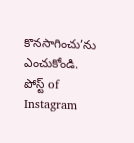కొనసాగించు’ను ఎంచుకోండి.
పోస్ట్ of Instagram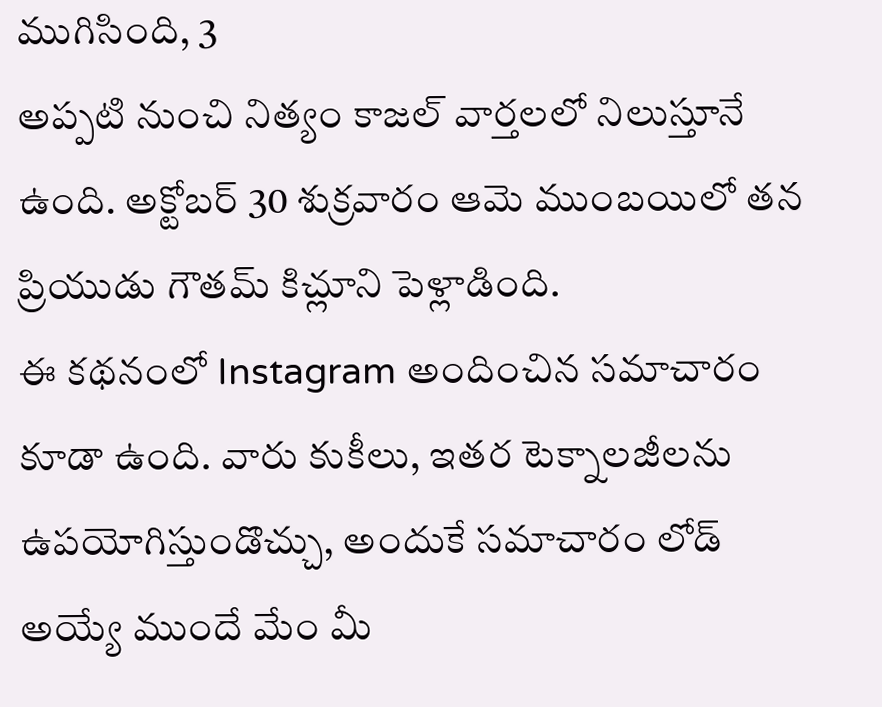ముగిసింది, 3
అప్పటి నుంచి నిత్యం కాజల్ వార్తలలో నిలుస్తూనే ఉంది. అక్టోబర్ 30 శుక్రవారం ఆమె ముంబయిలో తన ప్రియుడు గౌతమ్ కిచ్లూని పెళ్లాడింది.
ఈ కథనంలో Instagram అందించిన సమాచారం కూడా ఉంది. వారు కుకీలు, ఇతర టెక్నాలజీలను ఉపయోగిస్తుండొచ్చు, అందుకే సమాచారం లోడ్ అయ్యే ముందే మేం మీ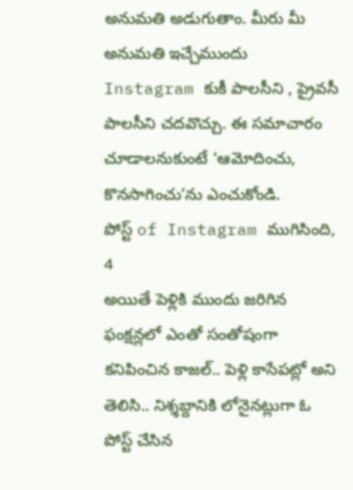అనుమతి అడుగుతాం. మీరు మీ అనుమతి ఇచ్చేముందు Instagram కుకీ పాలసీని , ప్రైవసీ పాలసీని చదవొచ్చు. ఈ సమాచారం చూడాలనుకుంటే ‘ఆమోదించు, కొనసాగించు’ను ఎంచుకోండి.
పోస్ట్ of Instagram ముగిసింది, 4
అయితే పెళ్లికి ముందు జరిగిన ఫంక్షన్లలో ఎంతో సంతోషంగా కనిపించిన కాజల్.. పెళ్లి కాసేపట్లో అని తెలిసి.. నిశ్శబ్దానికి లోనైనట్లుగా ఓ పోస్ట్ చేసిన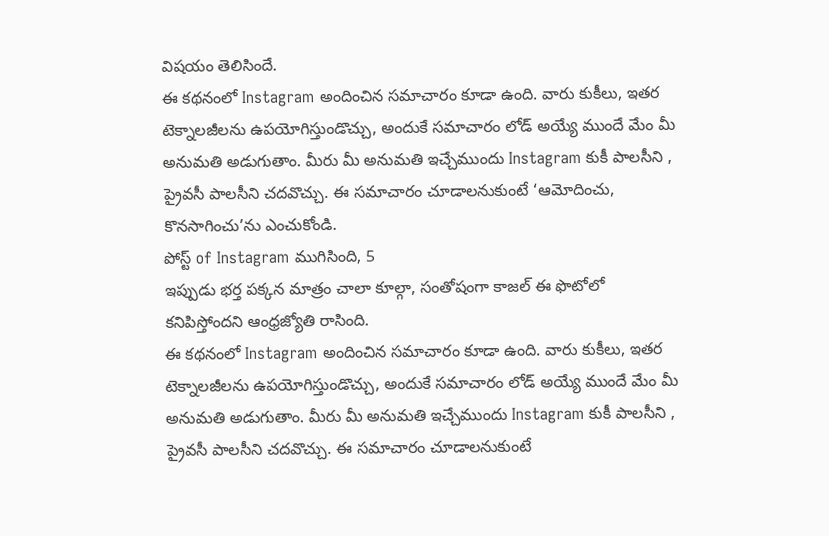విషయం తెలిసిందే.
ఈ కథనంలో Instagram అందించిన సమాచారం కూడా ఉంది. వారు కుకీలు, ఇతర టెక్నాలజీలను ఉపయోగిస్తుండొచ్చు, అందుకే సమాచారం లోడ్ అయ్యే ముందే మేం మీ అనుమతి అడుగుతాం. మీరు మీ అనుమతి ఇచ్చేముందు Instagram కుకీ పాలసీని , ప్రైవసీ పాలసీని చదవొచ్చు. ఈ సమాచారం చూడాలనుకుంటే ‘ఆమోదించు, కొనసాగించు’ను ఎంచుకోండి.
పోస్ట్ of Instagram ముగిసింది, 5
ఇప్పుడు భర్త పక్కన మాత్రం చాలా కూల్గా, సంతోషంగా కాజల్ ఈ ఫొటోలో కనిపిస్తోందని ఆంధ్రజ్యోతి రాసింది.
ఈ కథనంలో Instagram అందించిన సమాచారం కూడా ఉంది. వారు కుకీలు, ఇతర టెక్నాలజీలను ఉపయోగిస్తుండొచ్చు, అందుకే సమాచారం లోడ్ అయ్యే ముందే మేం మీ అనుమతి అడుగుతాం. మీరు మీ అనుమతి ఇచ్చేముందు Instagram కుకీ పాలసీని , ప్రైవసీ పాలసీని చదవొచ్చు. ఈ సమాచారం చూడాలనుకుంటే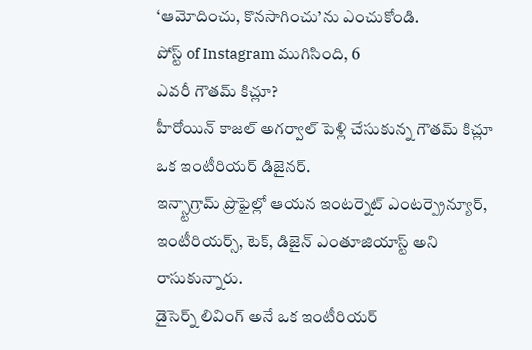‘ఆమోదించు, కొనసాగించు’ను ఎంచుకోండి.
పోస్ట్ of Instagram ముగిసింది, 6
ఎవరీ గౌతమ్ కిచ్లూ?
హీరోయిన్ కాజల్ అగర్వాల్ పెళ్లి చేసుకున్న గౌతమ్ కిచ్లూ ఒక ఇంటీరియర్ డిజైనర్.
ఇన్స్టాగ్రామ్ ప్రొఫైల్లో ఆయన ఇంటర్నెట్ ఎంటర్ప్రెన్యూర్, ఇంటీరియర్స్, టెక్, డిజైన్ ఎంతూజియాస్ట్ అని రాసుకున్నారు.
డైసెర్న్ లివింగ్ అనే ఒక ఇంటీరియర్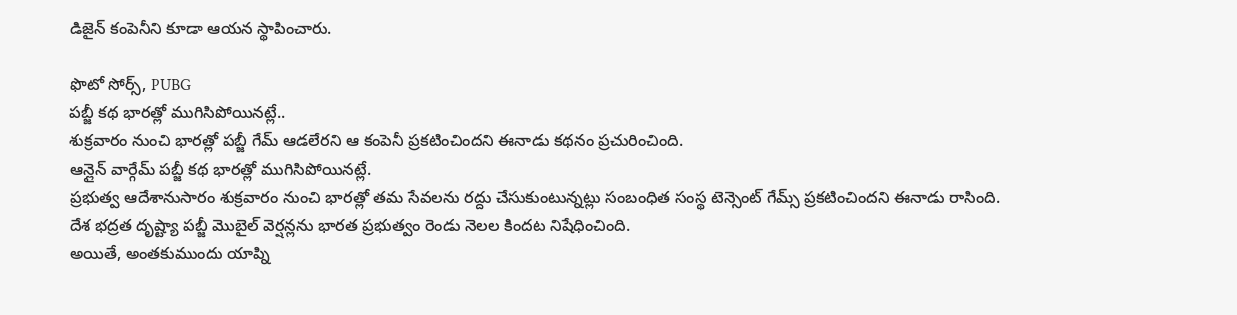డిజైన్ కంపెనీని కూడా ఆయన స్థాపించారు.

ఫొటో సోర్స్, PUBG
పబ్జీ కథ భారత్లో ముగిసిపోయినట్లే..
శుక్రవారం నుంచి భారత్లో పబ్జీ గేమ్ ఆడలేరని ఆ కంపెనీ ప్రకటించిందని ఈనాడు కథనం ప్రచురించింది.
ఆన్లైన్ వార్గేమ్ పబ్జీ కథ భారత్లో ముగిసిపోయినట్లే.
ప్రభుత్వ ఆదేశానుసారం శుక్రవారం నుంచి భారత్లో తమ సేవలను రద్దు చేసుకుంటున్నట్లు సంబంధిత సంస్థ టెన్సెంట్ గేమ్స్ ప్రకటించిందని ఈనాడు రాసింది.
దేశ భద్రత దృష్ట్యా పబ్జీ మొబైల్ వెర్షన్లను భారత ప్రభుత్వం రెండు నెలల కిందట నిషేధించింది.
అయితే, అంతకుముందు యాప్ని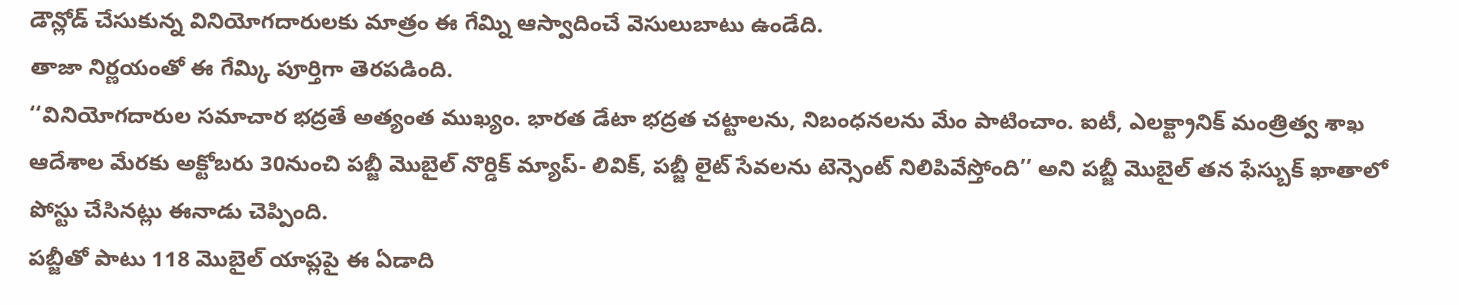డౌన్లోడ్ చేసుకున్న వినియోగదారులకు మాత్రం ఈ గేమ్ని ఆస్వాదించే వెసులుబాటు ఉండేది.
తాజా నిర్ణయంతో ఈ గేమ్కి పూర్తిగా తెరపడింది.
‘‘వినియోగదారుల సమాచార భద్రతే అత్యంత ముఖ్యం. భారత డేటా భద్రత చట్టాలను, నిబంధనలను మేం పాటించాం. ఐటీ, ఎలక్ట్రానిక్ మంత్రిత్వ శాఖ ఆదేశాల మేరకు అక్టోబరు 30నుంచి పబ్జీ మొబైల్ నొర్డిక్ మ్యాప్- లివిక్, పబ్జీ లైట్ సేవలను టెన్సెంట్ నిలిపివేస్తోంది’’ అని పబ్జీ మొబైల్ తన ఫేస్బుక్ ఖాతాలో పోస్టు చేసినట్లు ఈనాడు చెప్పింది.
పబ్జీతో పాటు 118 మొబైల్ యాప్లపై ఈ ఏడాది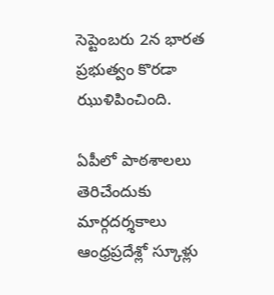సెప్టెంబరు 2న భారత ప్రభుత్వం కొరడా ఝుళిపించింది.

ఏపీలో పాఠశాలలు తెరిచేందుకు మార్గదర్శకాలు
ఆంధ్రప్రదేశ్లో స్కూళ్లు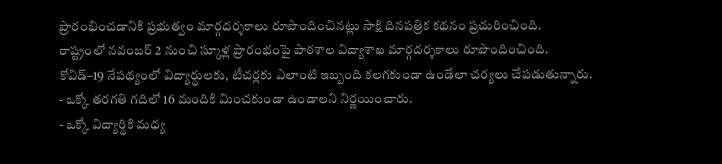ప్రారంభించడానికి ప్రభుత్వం మార్గదర్శకాలు రూపొందించినట్లు సాక్షి దినపత్రిక కథనం ప్రచురించింది.
రాష్ట్రంలో నవంబర్ 2 నుంచి స్కూళ్ల ప్రారంభంపై పాఠశాల విద్యాశాఖ మార్గదర్శకాలు రూపొందించింది.
కోవిడ్–19 నేపథ్యంలో విద్యార్థులకు, టీచర్లకు ఎలాంటి ఇబ్బంది కలగకుండా ఉండేలా చర్యలు చేపడుతున్నారు.
- ఒక్కో తరగతి గదిలో 16 మందికి మించకుండా ఉండాలని నిర్ణయించారు.
- ఒక్కో విద్యార్థికి మధ్య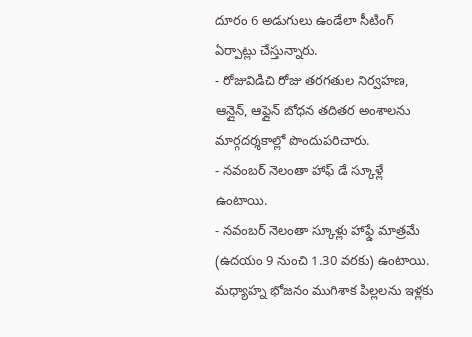దూరం 6 అడుగులు ఉండేలా సీటింగ్ ఏర్పాట్లు చేస్తున్నారు.
- రోజువిడిచి రోజు తరగతుల నిర్వహణ, ఆన్లైన్, ఆఫ్లైన్ బోధన తదితర అంశాలను మార్గదర్శకాల్లో పొందుపరిచారు.
- నవంబర్ నెలంతా హాఫ్ డే స్కూళ్లే ఉంటాయి.
- నవంబర్ నెలంతా స్కూళ్లు హాఫ్డే మాత్రమే (ఉదయం 9 నుంచి 1.30 వరకు) ఉంటాయి. మధ్యాహ్న భోజనం ముగిశాక పిల్లలను ఇళ్లకు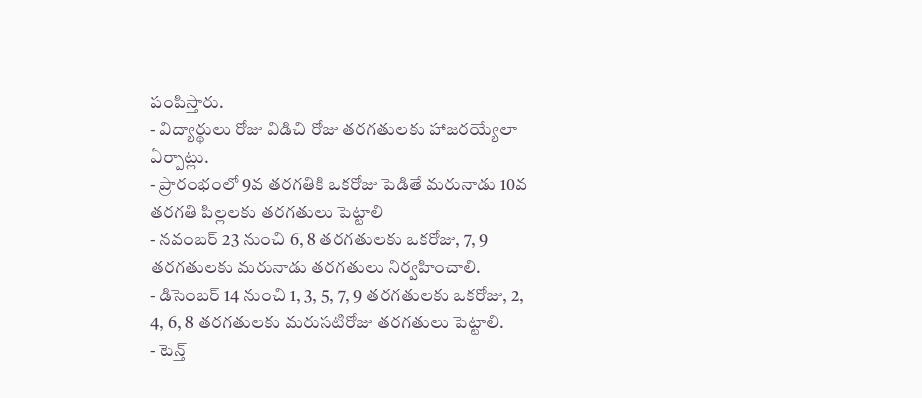పంపిస్తారు.
- విద్యార్థులు రోజు విడిచి రోజు తరగతులకు హాజరయ్యేలా ఏర్పాట్లు.
- ప్రారంభంలో 9వ తరగతికి ఒకరోజు పెడితే మరునాడు 10వ తరగతి పిల్లలకు తరగతులు పెట్టాలి
- నవంబర్ 23 నుంచి 6, 8 తరగతులకు ఒకరోజు, 7, 9 తరగతులకు మరునాడు తరగతులు నిర్వహించాలి.
- డిసెంబర్ 14 నుంచి 1, 3, 5, 7, 9 తరగతులకు ఒకరోజు, 2, 4, 6, 8 తరగతులకు మరుసటిరోజు తరగతులు పెట్టాలి.
- టెన్త్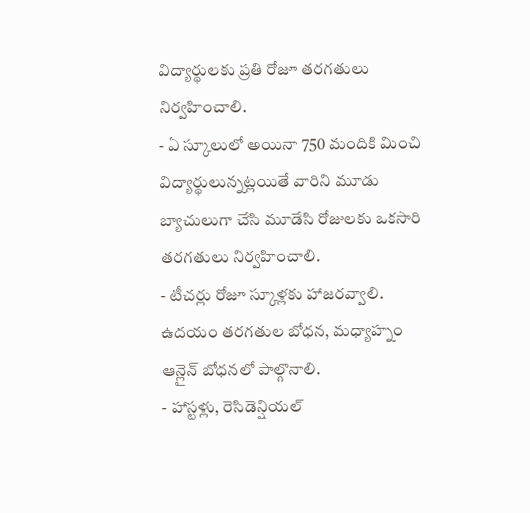విద్యార్థులకు ప్రతి రోజూ తరగతులు నిర్వహించాలి.
- ఏ స్కూలులో అయినా 750 మందికి మించి విద్యార్థులున్నట్లయితే వారిని మూడు బ్యాచులుగా చేసి మూడేసి రోజులకు ఒకసారి తరగతులు నిర్వహించాలి.
- టీచర్లు రోజూ స్కూళ్లకు హాజరవ్వాలి. ఉదయం తరగతుల బోధన, మధ్యాహ్నం ఆన్లైన్ బోధనలో పాల్గొనాలి.
- హాస్టళ్లు, రెసిడెన్షియల్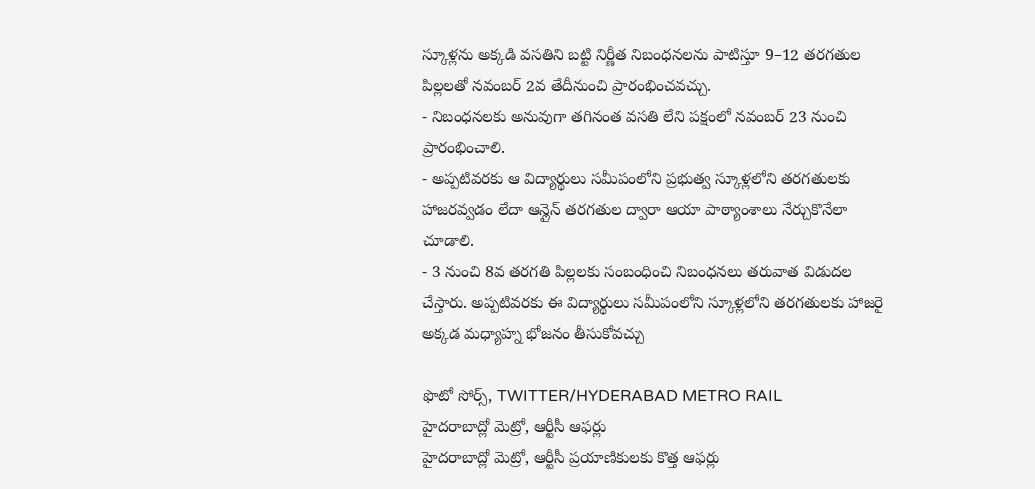స్కూళ్లను అక్కడి వసతిని బట్టి నిర్ణీత నిబంధనలను పాటిస్తూ 9–12 తరగతుల పిల్లలతో నవంబర్ 2వ తేదీనుంచి ప్రారంభించవచ్చు.
- నిబంధనలకు అనువుగా తగినంత వసతి లేని పక్షంలో నవంబర్ 23 నుంచి ప్రారంభించాలి.
- అప్పటివరకు ఆ విద్యార్థులు సమీపంలోని ప్రభుత్వ స్కూళ్లలోని తరగతులకు హాజరవ్వడం లేదా ఆన్లైన్ తరగతుల ద్వారా ఆయా పాఠ్యాంశాలు నేర్చుకొనేలా చూడాలి.
- 3 నుంచి 8వ తరగతి పిల్లలకు సంబంధించి నిబంధనలు తరువాత విడుదల చేస్తారు. అప్పటివరకు ఈ విద్యార్థులు సమీపంలోని స్కూళ్లలోని తరగతులకు హాజరై అక్కడ మధ్యాహ్న భోజనం తీసుకోవచ్చు

ఫొటో సోర్స్, TWITTER/HYDERABAD METRO RAIL
హైదరాబాద్లో మెట్రో, ఆర్టీసీ ఆఫర్లు
హైదరాబాద్లో మెట్రో, ఆర్టీసీ ప్రయాణికులకు కొత్త ఆఫర్లు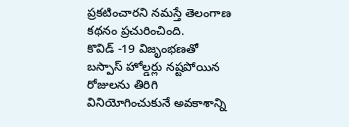ప్రకటించారని నమస్తే తెలంగాణ కథనం ప్రచురించింది.
కొవిడ్ -19 విజృంభణతో బస్పాస్ హోల్డర్లు నష్టపోయిన రోజులను తిరిగి వినియోగించుకునే అవకాశాన్ని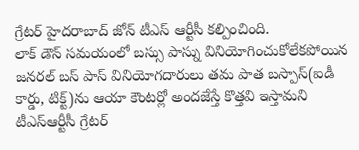గ్రేటర్ హైదరాబాద్ జోన్ టీఎస్ ఆర్టీసీ కల్పించింది.
లాక్ డౌన్ సమయంలో బస్సు పాస్ను వినియోగించుకోలేకపోయిన జనరల్ బస్ పాస్ వినియోగదారులు తమ పాత బస్పాస్(ఐడీ కార్డు, టిక్ట్)ను ఆయా కౌంటర్లో అందజేస్తే కొత్తవి ఇస్తామని టీఎస్ఆర్టీసీ గ్రేటర్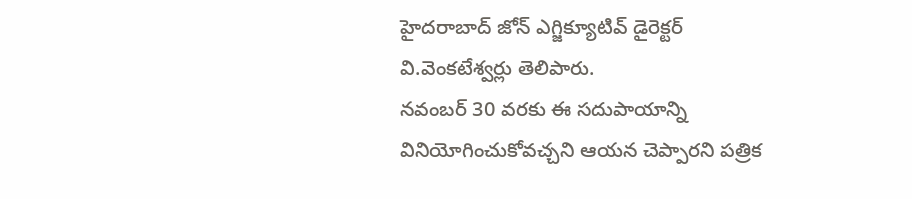హైదరాబాద్ జోన్ ఎగ్జిక్యూటివ్ డైరెక్టర్ వి.వెంకటేశ్వర్లు తెలిపారు.
నవంబర్ 30 వరకు ఈ సదుపాయాన్ని వినియోగించుకోవచ్చని ఆయన చెప్పారని పత్రిక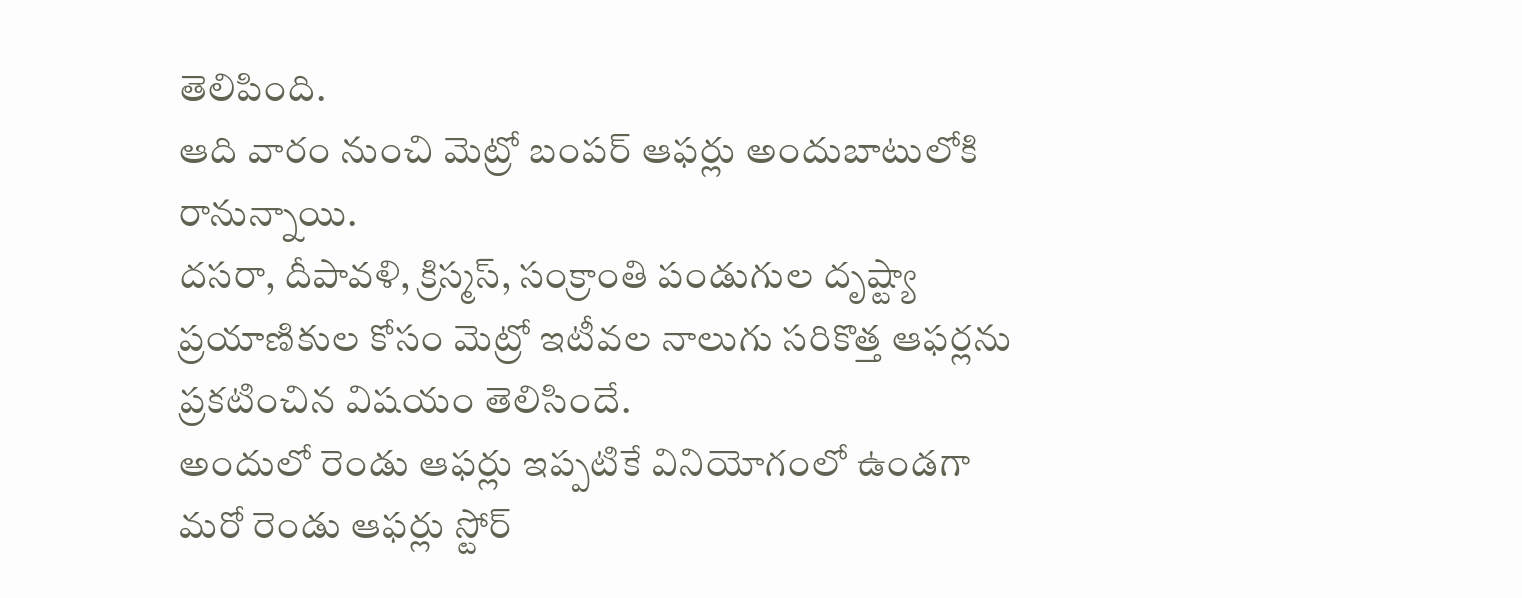తెలిపింది.
ఆది వారం నుంచి మెట్రో బంపర్ ఆఫర్లు అందుబాటులోకి రానున్నాయి.
దసరా, దీపావళి, క్రిస్మస్, సంక్రాంతి పండుగుల దృష్ట్యా ప్రయాణికుల కోసం మెట్రో ఇటీవల నాలుగు సరికొత్త ఆఫర్లను ప్రకటించిన విషయం తెలిసిందే.
అందులో రెండు ఆఫర్లు ఇప్పటికే వినియోగంలో ఉండగా మరో రెండు ఆఫర్లు స్టోర్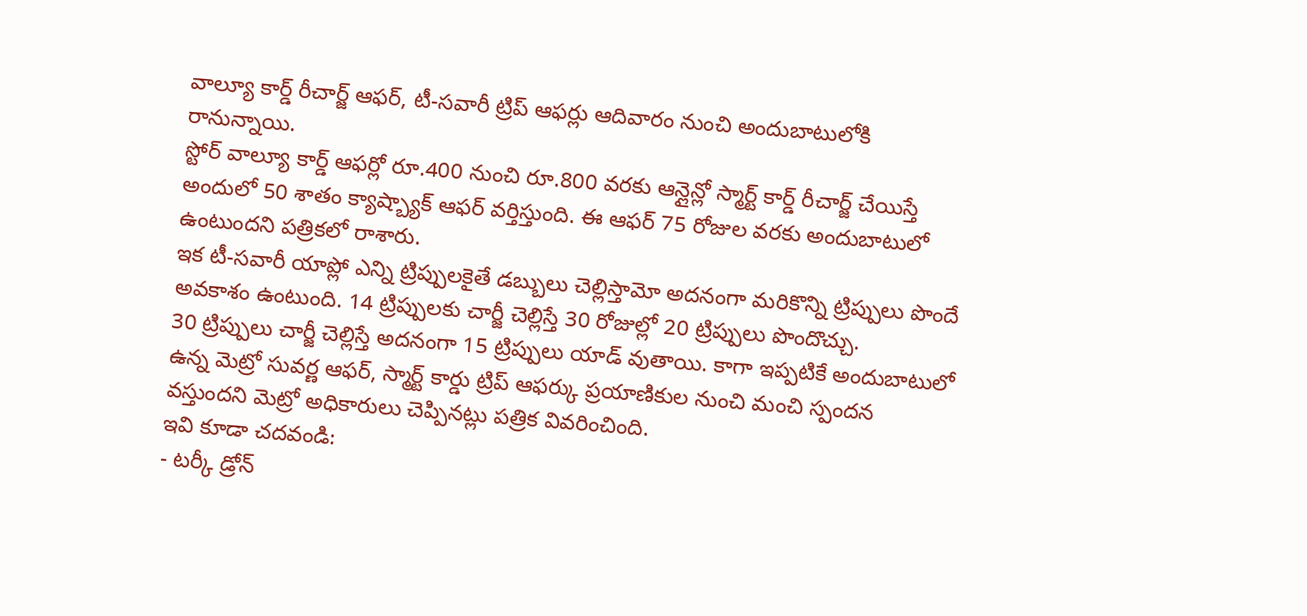వాల్యూ కార్డ్ రీచార్జ్ ఆఫర్, టీ-సవారీ ట్రిప్ ఆఫర్లు ఆదివారం నుంచి అందుబాటులోకి రానున్నాయి.
స్టోర్ వాల్యూ కార్డ్ ఆఫర్లో రూ.400 నుంచి రూ.800 వరకు ఆన్లైన్లో స్మార్ట్ కార్డ్ రీచార్జ్ చేయిస్తే అందులో 50 శాతం క్యాష్బ్యాక్ ఆఫర్ వర్తిస్తుంది. ఈ ఆఫర్ 75 రోజుల వరకు అందుబాటులో ఉంటుందని పత్రికలో రాశారు.
ఇక టీ-సవారీ యాప్లో ఎన్ని ట్రిప్పులకైతే డబ్బులు చెల్లిస్తామో అదనంగా మరికొన్ని ట్రిప్పులు పొందే అవకాశం ఉంటుంది. 14 ట్రిప్పులకు చార్జీ చెల్లిస్తే 30 రోజుల్లో 20 ట్రిప్పులు పొందొచ్చు.
30 ట్రిప్పులు చార్జీ చెల్లిస్తే అదనంగా 15 ట్రిప్పులు యాడ్ వుతాయి. కాగా ఇప్పటికే అందుబాటులో ఉన్న మెట్రో సువర్ణ ఆఫర్, స్మార్ట్ కార్డు ట్రిప్ ఆఫర్కు ప్రయాణికుల నుంచి మంచి స్పందన వస్తుందని మెట్రో అధికారులు చెప్పినట్లు పత్రిక వివరించింది.
ఇవి కూడా చదవండి:
- టర్కీ డ్రోన్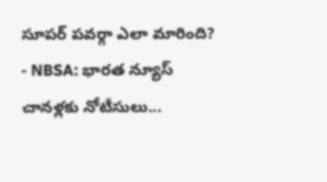సూపర్ పవర్గా ఎలా మారింది?
- NBSA: భారత న్యూస్ చానళ్లకు నోటీసులు...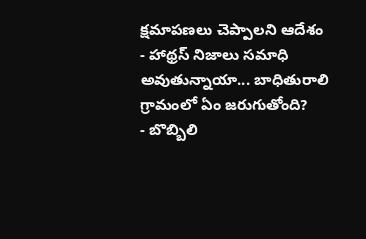క్షమాపణలు చెప్పాలని ఆదేశం
- హాథ్రస్ నిజాలు సమాధి అవుతున్నాయా... బాధితురాలి గ్రామంలో ఏం జరుగుతోంది?
- బొబ్బిలి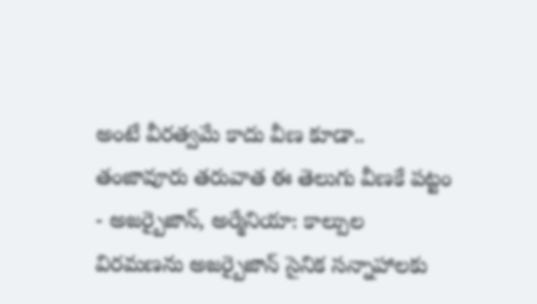అంటే వీరత్వమే కాదు వీణ కూడా.. తంజావూరు తరువాత ఈ తెలుగు వీణకే పట్టం
- అజర్బైజాన్, అర్మేనియా: కాల్పుల విరమణను అజర్బైజాన్ సైనిక సన్నాహాలకు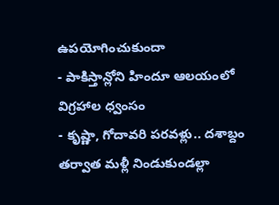ఉపయోగించుకుందా
- పాకిస్తాన్లోని హిందూ ఆలయంలో విగ్రహాల ధ్వంసం
- కృష్ణా, గోదావరి పరవళ్లు.. దశాబ్దం తర్వాత మళ్లీ నిండుకుండల్లా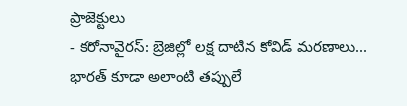ప్రాజెక్టులు
- కరోనావైరస్: బ్రెజిల్లో లక్ష దాటిన కోవిడ్ మరణాలు... భారత్ కూడా అలాంటి తప్పులే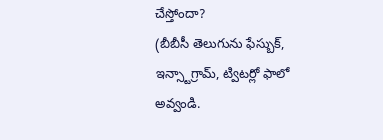చేస్తోందా?
(బీబీసీ తెలుగును ఫేస్బుక్, ఇన్స్టాగ్రామ్, ట్విటర్లో ఫాలో అవ్వండి.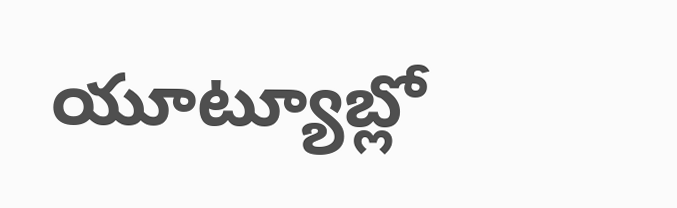యూట్యూబ్లో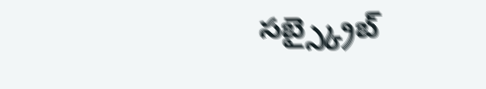సబ్స్క్రైబ్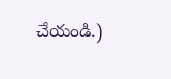చేయండి.)